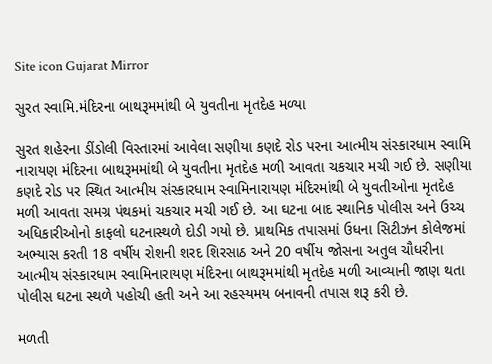Site icon Gujarat Mirror

સુરત સ્વામિ.મંદિરના બાથરૂમમાંથી બે યુવતીના મૃતદેહ મળ્યા

સુરત શહેરના ડીંડોલી વિસ્તારમાં આવેલા સણીયા કણદે રોડ પરના આત્મીય સંસ્કારધામ સ્વામિ નારાયણ મંદિરના બાથરૂમમાંથી બે યુવતીના મૃતદેહ મળી આવતા ચકચાર મચી ગઈ છે. સણીયા કણદે રોડ પર સ્થિત આત્મીય સંસ્કારધામ સ્વામિનારાયણ મંદિરમાંથી બે યુવતીઓના મૃતદેહ મળી આવતા સમગ્ર પંથકમાં ચકચાર મચી ગઈ છે. આ ઘટના બાદ સ્થાનિક પોલીસ અને ઉચ્ચ અધિકારીઓનો કાફલો ઘટનાસ્થળે દોડી ગયો છે. પ્રાથમિક તપાસમાં ઉધના સિટીઝન કોલેજમાં અભ્યાસ કરતી 18 વર્ષીય રોશની શરદ શિરસાઠ અને 20 વર્ષીય જોસના અતુલ ચૌધરીના આત્મીય સંસ્કારધામ સ્વામિનારાયણ મંદિરના બાથરૂમમાંથી મૃતદેહ મળી આવ્યાની જાણ થતા પોલીસ ઘટના સ્થળે પહોચી હતી અને આ રહસ્યમય બનાવની તપાસ શરૂ કરી છે.

મળતી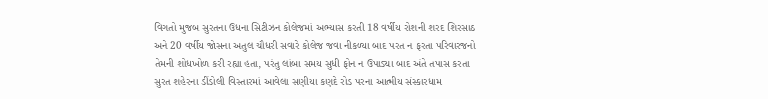વિગતો મુજબ સુરતના ઉધના સિટીઝન કોલેજમાં અભ્યાસ કરતી 18 વર્ષીય રોશની શરદ શિરસાઠ અને 20 વર્ષીય જોસના અતુલ ચૌધરી સવારે કોલેજ જવા નીકળ્યા બાદ પરત ન ફરતા પરિવારજનો તેમની શોધખોળ કરી રહ્યા હતા, પરંતુ લાંબા સમય સુધી ફોન ન ઉપાડ્યા બાદ અંતે તપાસ કરતા સુરત શહેરના ડીંડોલી વિસ્તારમાં આવેલા સણીયા કણદે રોડ પરના આત્મીય સંસ્કારધામ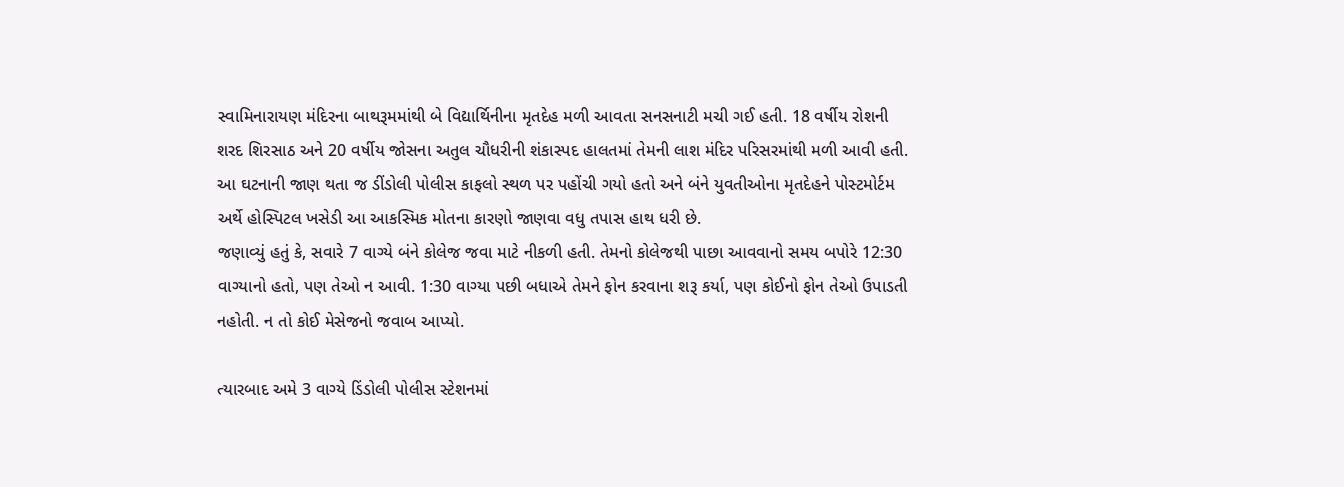સ્વામિનારાયણ મંદિરના બાથરૂમમાંથી બે વિદ્યાર્થિનીના મૃતદેહ મળી આવતા સનસનાટી મચી ગઈ હતી. 18 વર્ષીય રોશની શરદ શિરસાઠ અને 20 વર્ષીય જોસના અતુલ ચૌધરીની શંકાસ્પદ હાલતમાં તેમની લાશ મંદિર પરિસરમાંથી મળી આવી હતી. આ ઘટનાની જાણ થતા જ ડીંડોલી પોલીસ કાફલો સ્થળ પર પહોંચી ગયો હતો અને બંને યુવતીઓના મૃતદેહને પોસ્ટમોર્ટમ અર્થે હોસ્પિટલ ખસેડી આ આકસ્મિક મોતના કારણો જાણવા વધુ તપાસ હાથ ધરી છે.
જણાવ્યું હતું કે, સવારે 7 વાગ્યે બંને કોલેજ જવા માટે નીકળી હતી. તેમનો કોલેજથી પાછા આવવાનો સમય બપોરે 12:30 વાગ્યાનો હતો, પણ તેઓ ન આવી. 1:30 વાગ્યા પછી બધાએ તેમને ફોન કરવાના શરૂ કર્યા, પણ કોઈનો ફોન તેઓ ઉપાડતી નહોતી. ન તો કોઈ મેસેજનો જવાબ આપ્યો.

ત્યારબાદ અમે 3 વાગ્યે ડિંડોલી પોલીસ સ્ટેશનમાં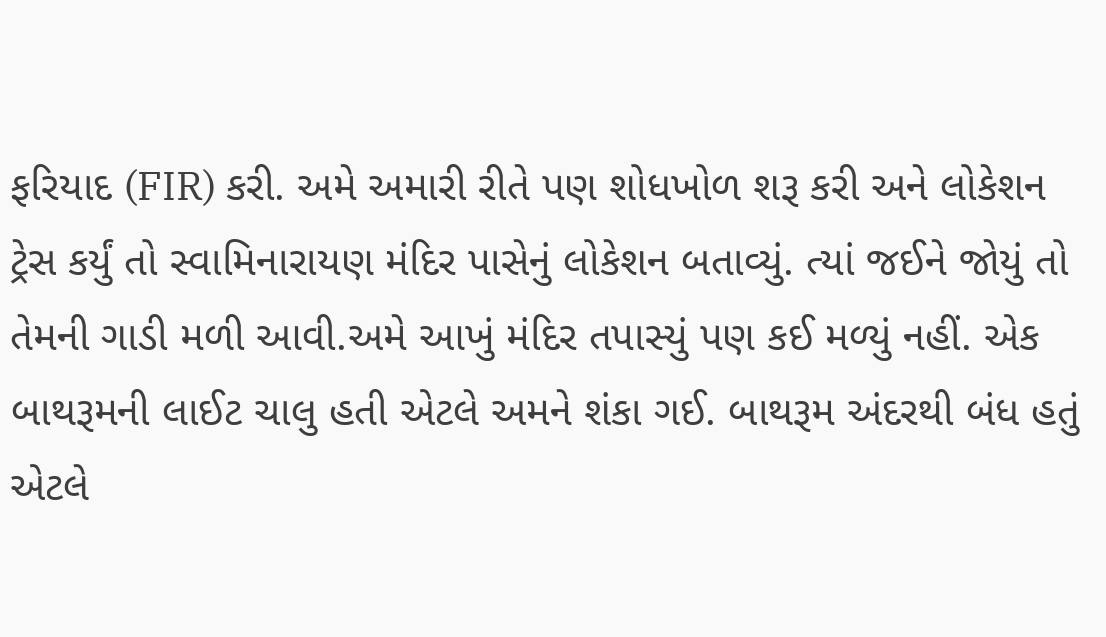ફરિયાદ (FIR) કરી. અમે અમારી રીતે પણ શોધખોળ શરૂ કરી અને લોકેશન ટ્રેસ કર્યું તો સ્વામિનારાયણ મંદિર પાસેનું લોકેશન બતાવ્યું. ત્યાં જઈને જોયું તો તેમની ગાડી મળી આવી.અમે આખું મંદિર તપાસ્યું પણ કઈ મળ્યું નહીં. એક બાથરૂમની લાઈટ ચાલુ હતી એટલે અમને શંકા ગઈ. બાથરૂમ અંદરથી બંધ હતું એટલે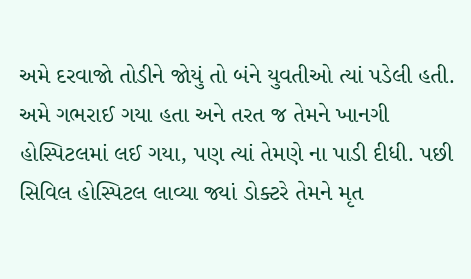અમે દરવાજો તોડીને જોયું તો બંને યુવતીઓ ત્યાં પડેલી હતી.
અમે ગભરાઈ ગયા હતા અને તરત જ તેમને ખાનગી હોસ્પિટલમાં લઈ ગયા, પણ ત્યાં તેમણે ના પાડી દીધી. પછી સિવિલ હોસ્પિટલ લાવ્યા જ્યાં ડોક્ટરે તેમને મૃત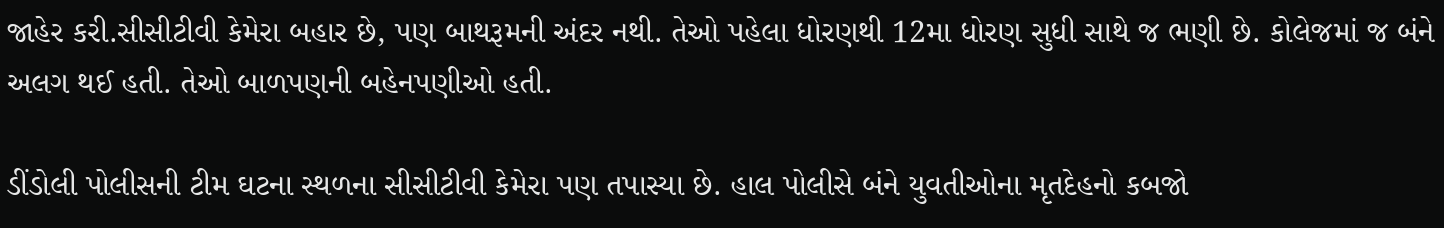જાહેર કરી.સીસીટીવી કેમેરા બહાર છે, પણ બાથરૂમની અંદર નથી. તેઓ પહેલા ધોરણથી 12મા ધોરણ સુધી સાથે જ ભણી છે. કોલેજમાં જ બંને અલગ થઈ હતી. તેઓ બાળપણની બહેનપણીઓ હતી.

ડીંડોલી પોલીસની ટીમ ઘટના સ્થળના સીસીટીવી કેમેરા પણ તપાસ્યા છે. હાલ પોલીસે બંને યુવતીઓના મૃતદેહનો કબજો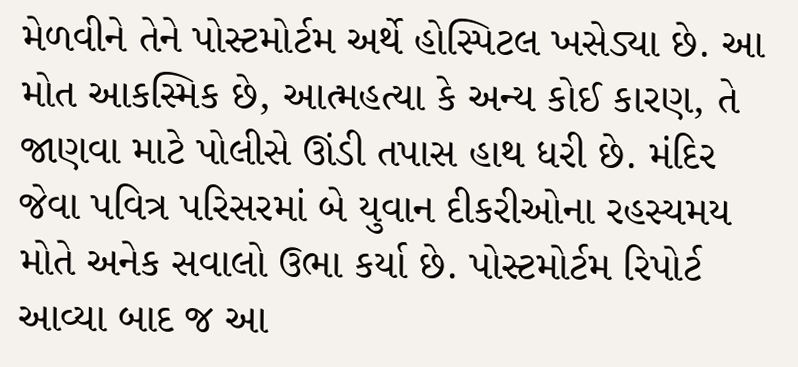મેળવીને તેને પોસ્ટમોર્ટમ અર્થે હોસ્પિટલ ખસેડ્યા છે. આ મોત આકસ્મિક છે, આત્મહત્યા કે અન્ય કોઈ કારણ, તે જાણવા માટે પોલીસે ઊંડી તપાસ હાથ ધરી છે. મંદિર જેવા પવિત્ર પરિસરમાં બે યુવાન દીકરીઓના રહસ્યમય મોતે અનેક સવાલો ઉભા કર્યા છે. પોસ્ટમોર્ટમ રિપોર્ટ આવ્યા બાદ જ આ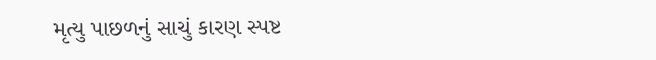મૃત્યુ પાછળનું સાચું કારણ સ્પષ્ટ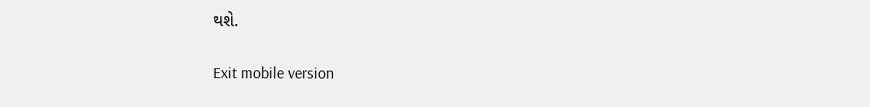થશે.

Exit mobile version